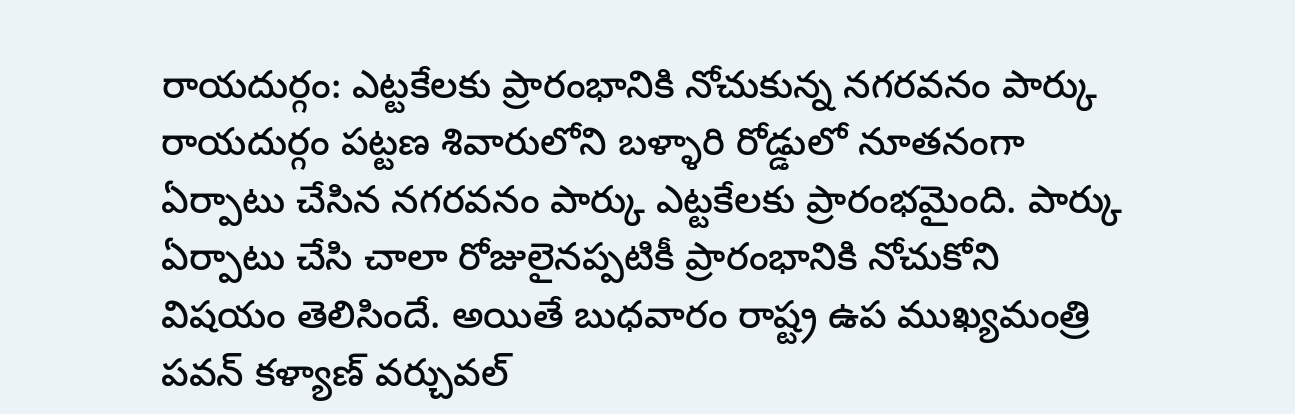రాయదుర్గం: ఎట్టకేలకు ప్రారంభానికి నోచుకున్న నగరవనం పార్కు
రాయదుర్గం పట్టణ శివారులోని బళ్ళారి రోడ్డులో నూతనంగా ఏర్పాటు చేసిన నగరవనం పార్కు ఎట్టకేలకు ప్రారంభమైంది. పార్కు ఏర్పాటు చేసి చాలా రోజులైనప్పటికీ ప్రారంభానికి నోచుకోని విషయం తెలిసిందే. అయితే బుధవారం రాష్ట్ర ఉప ముఖ్యమంత్రి పవన్ కళ్యాణ్ వర్చువల్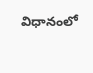విధానంలో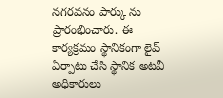నగరవనం పార్కు ను ప్రారంభించారు. ఈ కార్యక్రమం స్థానికంగా లైవ్ ఏర్పాటు చేసి స్థానిక అటవీ అధికారులు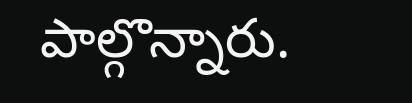పాల్గొన్నారు.